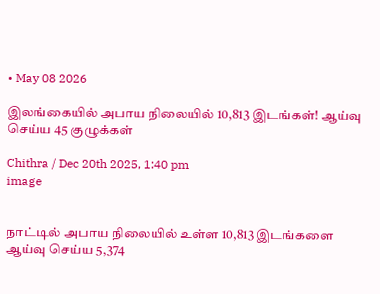• May 08 2026

இலங்கையில் அபாய நிலையில் 10,813 இடங்கள்! ஆய்வு செய்ய 45 குழுக்கள்

Chithra / Dec 20th 2025, 1:40 pm
image


நாட்டில் அபாய நிலையில் உள்ள 10,813 இடங்களை ஆய்வு செய்ய 5,374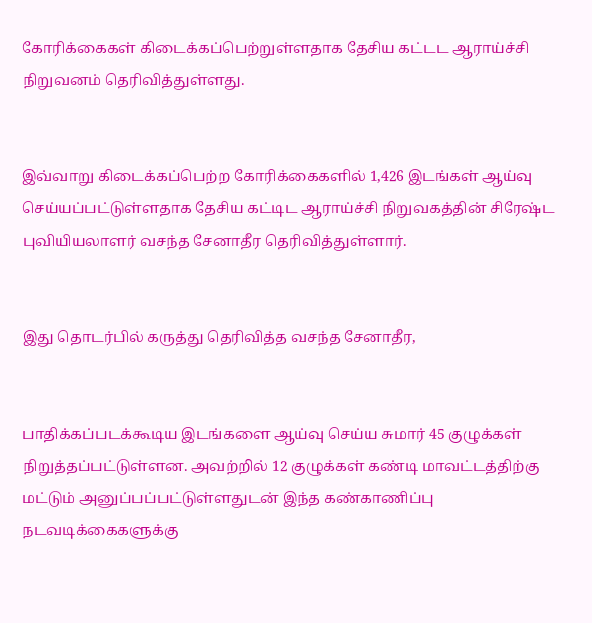கோரிக்கைகள் கிடைக்கப்பெற்றுள்ளதாக தேசிய கட்டட ஆராய்ச்சி நிறுவனம் தெரிவித்துள்ளது.


இவ்வாறு கிடைக்கப்பெற்ற கோரிக்கைகளில் 1,426 இடங்கள் ஆய்வு செய்யப்பட்டுள்ளதாக தேசிய கட்டிட ஆராய்ச்சி நிறுவகத்தின் சிரேஷ்ட புவியியலாளர் வசந்த சேனாதீர தெரிவித்துள்ளார்.


இது தொடர்பில் கருத்து தெரிவித்த வசந்த சேனாதீர,


பாதிக்கப்படக்கூடிய இடங்களை ஆய்வு செய்ய சுமார் 45 குழுக்கள் நிறுத்தப்பட்டுள்ளன. அவற்றில் 12 குழுக்கள் கண்டி மாவட்டத்திற்கு மட்டும் அனுப்பப்பட்டுள்ளதுடன் இந்த கண்காணிப்பு நடவடிக்கைகளுக்கு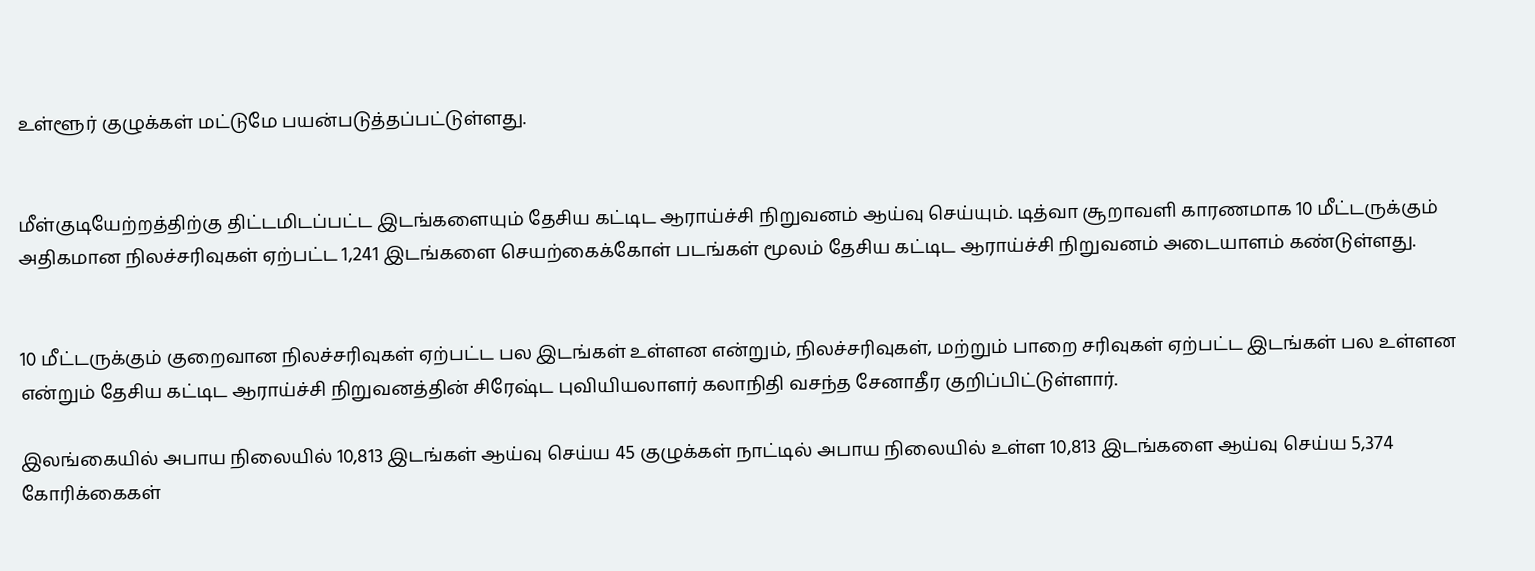உள்ளூர் குழுக்கள் மட்டுமே பயன்படுத்தப்பட்டுள்ளது.


மீள்குடியேற்றத்திற்கு திட்டமிடப்பட்ட இடங்களையும் தேசிய கட்டிட ஆராய்ச்சி நிறுவனம் ஆய்வு செய்யும். டித்வா சூறாவளி காரணமாக 10 மீட்டருக்கும் அதிகமான நிலச்சரிவுகள் ஏற்பட்ட 1,241 இடங்களை செயற்கைக்கோள் படங்கள் மூலம் தேசிய கட்டிட ஆராய்ச்சி நிறுவனம் அடையாளம் கண்டுள்ளது.


10 மீட்டருக்கும் குறைவான நிலச்சரிவுகள் ஏற்பட்ட பல இடங்கள் உள்ளன என்றும், நிலச்சரிவுகள், மற்றும் பாறை சரிவுகள் ஏற்பட்ட இடங்கள் பல உள்ளன என்றும் தேசிய கட்டிட ஆராய்ச்சி நிறுவனத்தின் சிரேஷ்ட புவியியலாளர் கலாநிதி வசந்த சேனாதீர குறிப்பிட்டுள்ளார்.

இலங்கையில் அபாய நிலையில் 10,813 இடங்கள் ஆய்வு செய்ய 45 குழுக்கள் நாட்டில் அபாய நிலையில் உள்ள 10,813 இடங்களை ஆய்வு செய்ய 5,374 கோரிக்கைகள்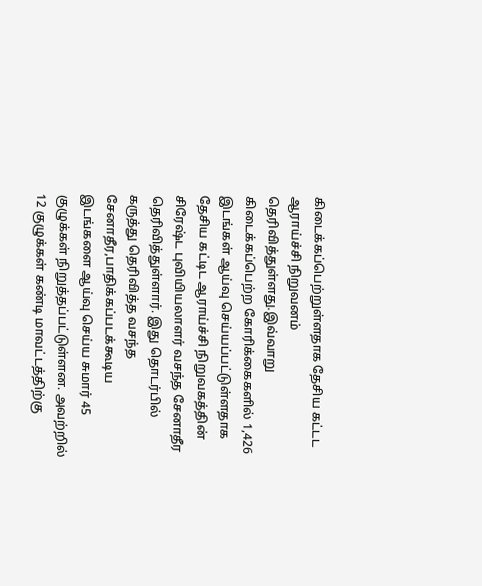கிடைக்கப்பெற்றுள்ளதாக தேசிய கட்டட ஆராய்ச்சி நிறுவனம் தெரிவித்துள்ளது.இவ்வாறு கிடைக்கப்பெற்ற கோரிக்கைகளில் 1,426 இடங்கள் ஆய்வு செய்யப்பட்டுள்ளதாக தேசிய கட்டிட ஆராய்ச்சி நிறுவகத்தின் சிரேஷ்ட புவியியலாளர் வசந்த சேனாதீர தெரிவித்துள்ளார். இது தொடர்பில் கருத்து தெரிவித்த வசந்த சேனாதீர,பாதிக்கப்படக்கூடிய இடங்களை ஆய்வு செய்ய சுமார் 45 குழுக்கள் நிறுத்தப்பட்டுள்ளன. அவற்றில் 12 குழுக்கள் கண்டி மாவட்டத்திற்கு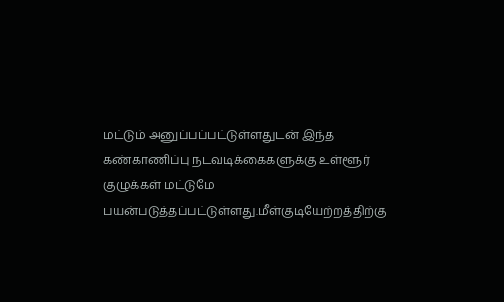மட்டும் அனுப்பப்பட்டுள்ளதுடன் இந்த கண்காணிப்பு நடவடிக்கைகளுக்கு உள்ளூர் குழுக்கள் மட்டுமே பயன்படுத்தப்பட்டுள்ளது.மீள்குடியேற்றத்திற்கு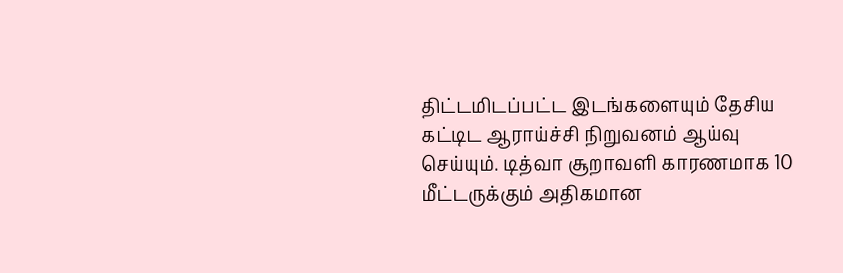திட்டமிடப்பட்ட இடங்களையும் தேசிய கட்டிட ஆராய்ச்சி நிறுவனம் ஆய்வு செய்யும். டித்வா சூறாவளி காரணமாக 10 மீட்டருக்கும் அதிகமான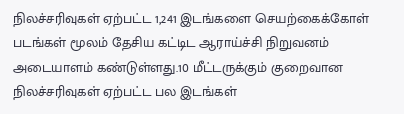நிலச்சரிவுகள் ஏற்பட்ட 1,241 இடங்களை செயற்கைக்கோள் படங்கள் மூலம் தேசிய கட்டிட ஆராய்ச்சி நிறுவனம் அடையாளம் கண்டுள்ளது.10 மீட்டருக்கும் குறைவான நிலச்சரிவுகள் ஏற்பட்ட பல இடங்கள்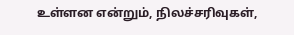உள்ளன என்றும், நிலச்சரிவுகள்,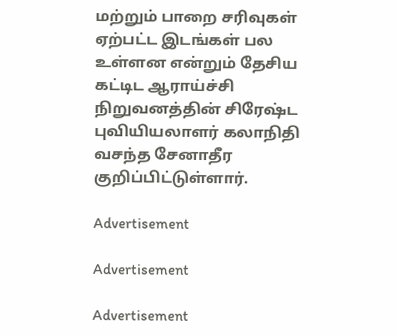மற்றும் பாறை சரிவுகள் ஏற்பட்ட இடங்கள் பல உள்ளன என்றும் தேசிய கட்டிட ஆராய்ச்சி நிறுவனத்தின் சிரேஷ்ட புவியியலாளர் கலாநிதி வசந்த சேனாதீர குறிப்பிட்டுள்ளார்.

Advertisement

Advertisement

Advertisement